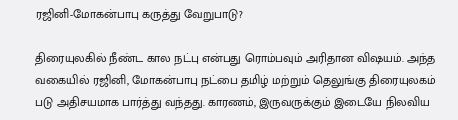ரஜினி-மோகன்பாபு கருத்து வேறுபாடு?

திரையுலகில் நீண்ட கால நட்பு என்பது ரொம்பவும் அரிதான விஷயம். அந்த வகையில் ரஜினி, மோகன்பாபு நட்பை தமிழ் மற்றும் தெலுங்கு திரையுலகம் படு அதிசயமாக பார்த்து வந்தது. காரணம், இருவருக்கும் இடையே நிலவிய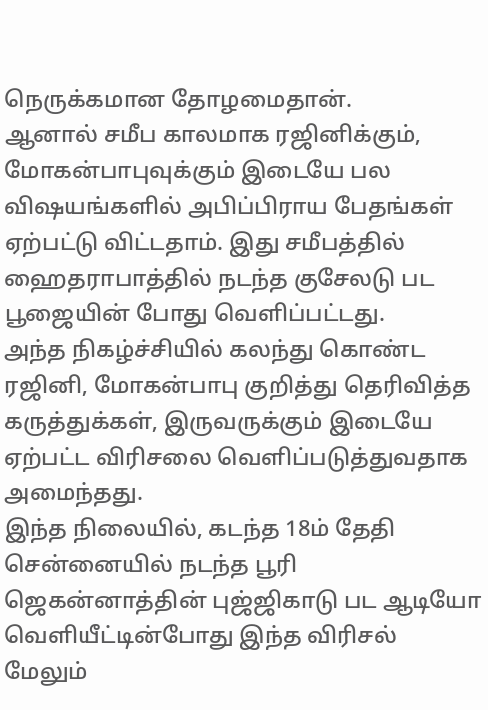நெருக்கமான தோழமைதான்.
ஆனால் சமீப காலமாக ரஜினிக்கும், மோகன்பாபுவுக்கும் இடையே பல விஷயங்களில் அபிப்பிராய பேதங்கள் ஏற்பட்டு விட்டதாம். இது சமீபத்தில் ஹைதராபாத்தில் நடந்த குசேலடு பட பூஜையின் போது வெளிப்பட்டது.
அந்த நிகழ்ச்சியில் கலந்து கொண்ட ரஜினி, மோகன்பாபு குறித்து தெரிவித்த கருத்துக்கள், இருவருக்கும் இடையே ஏற்பட்ட விரிசலை வெளிப்படுத்துவதாக அமைந்தது.
இந்த நிலையில், கடந்த 18ம் தேதி சென்னையில் நடந்த பூரி ஜெகன்னாத்தின் புஜ்ஜிகாடு பட ஆடியோ வெளியீட்டின்போது இந்த விரிசல் மேலும்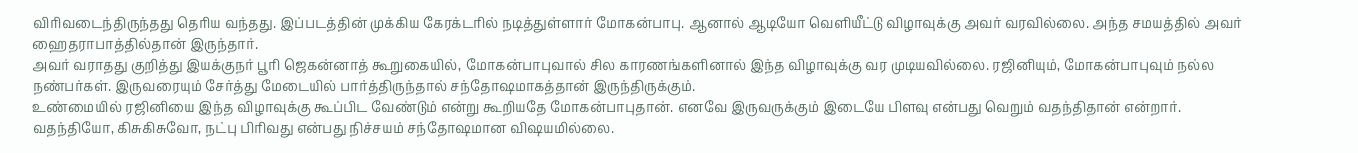விரிவடைந்திருந்தது தெரிய வந்தது. இப்படத்தின் முக்கிய கேரக்டரில் நடித்துள்ளார் மோகன்பாபு. ஆனால் ஆடியோ வெளியீட்டு விழாவுக்கு அவர் வரவில்லை. அந்த சமயத்தில் அவர் ஹைதராபாத்தில்தான் இருந்தார்.
அவர் வராதது குறித்து இயக்குநர் பூரி ஜெகன்னாத் கூறுகையில், மோகன்பாபுவால் சில காரணங்களினால் இந்த விழாவுக்கு வர முடியவில்லை. ரஜினியும், மோகன்பாபுவும் நல்ல நண்பர்கள். இருவரையும் சேர்த்து மேடையில் பார்த்திருந்தால் சந்தோஷமாகத்தான் இருந்திருக்கும்.
உண்மையில் ரஜினியை இந்த விழாவுக்கு கூப்பிட வேண்டும் என்று கூறியதே மோகன்பாபுதான். எனவே இருவருக்கும் இடையே பிளவு என்பது வெறும் வதந்திதான் என்றார்.
வதந்தியோ, கிசுகிசுவோ, நட்பு பிரிவது என்பது நிச்சயம் சந்தோஷமான விஷயமில்லை.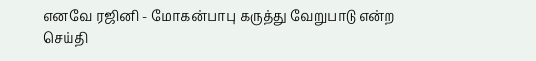எனவே ரஜினி - மோகன்பாபு கருத்து வேறுபாடு என்ற செய்தி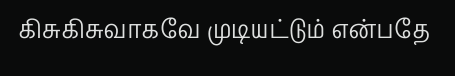கிசுகிசுவாகவே முடியட்டும் என்பதே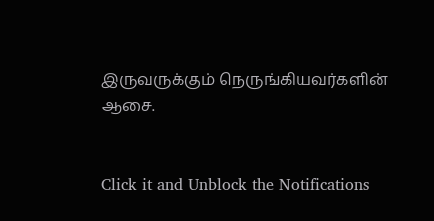இருவருக்கும் நெருங்கியவர்களின் ஆசை.


Click it and Unblock the Notifications